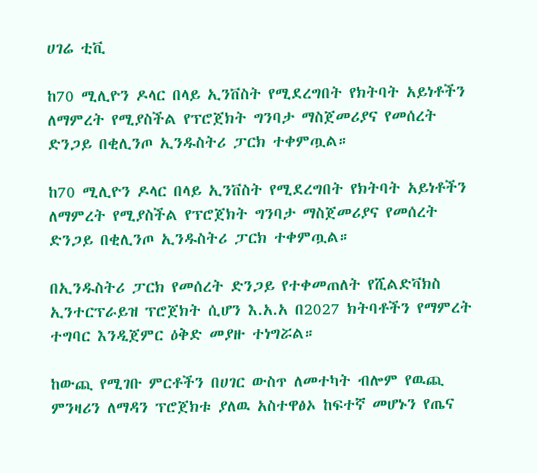ሀገሬ ቲቪ

ከ70 ሚሊዮን ዶላር በላይ ኢንቨስት የሚደረግበት የክትባት አይነቶችን ለማምረት የሚያስችል የፕሮጀክት ግንባታ ማስጀመሪያና የመሰረት ድንጋይ በቂሊንጦ ኢንዱስትሪ ፓርክ ተቀምጧል።

ከ70 ሚሊዮን ዶላር በላይ ኢንቨስት የሚደረግበት የክትባት አይነቶችን ለማምረት የሚያስችል የፕሮጀክት ግንባታ ማስጀመሪያና የመሰረት ድንጋይ በቂሊንጦ ኢንዱስትሪ ፓርክ ተቀምጧል።

በኢንዱስትሪ ፓርክ የመሰረት ድንጋይ የተቀመጠለት የሺልድቫክስ ኢንተርፕራይዝ ፕሮጀክት ሲሆን እ.አ.አ በ2027 ክትባቶችን የማምረት ተግባር እንዲጀምር ዕቅድ መያዙ ተነግሯል።

ከውጪ የሚገቡ ምርቶችን በሀገር ውስጥ ለመተካት ብሎም የዉጪ ምንዛሪን ለማዳን ፕሮጀክቱ ያለዉ አስተዋፅኦ ከፍተኛ መሆኑን የጤና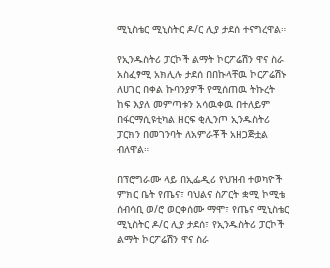ሚኒስቴር ሚኒስትር ዶ/ር ሊያ ታደሰ ተናግረዋል።

የኢንዱስትሪ ፓርኮች ልማት ኮርፖሬሽን ዋና ስራ አስፈፃሚ አክሊሉ ታደሰ በበኩላቸዉ ኮርፖሬሽኑ ለሀገር በቀል ኩባንያዎች የሚሰጠዉ ትኩረት ከፍ እያለ መምጣቱን አሳዉቀዉ በተለይም በፋርማሲዩቲካል ዘርፍ ቂሊንጦ ኢንዱስትሪ ፓርክን በመገንባት ለአምራቾች አዘጋጅቷል ብለዋል።

በፕሮግራሙ ላይ በኢፌዲሪ የህዝብ ተወካዮች ምክር ቤት የጤና፣ ባህልና ስፖርት ቋሚ ኮሚቴ ሰብሳቢ ወ/ሮ ወርቀሰሙ ማሞ፣ የጤና ሚኒስቴር ሚኒስትር ዶ/ር ሊያ ታደሰ፣ የኢንዱስትሪ ፓርኮች ልማት ኮርፖሬሽን ዋና ስራ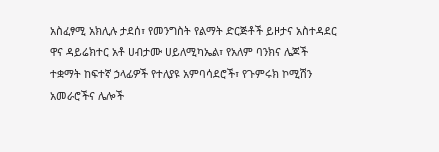አስፈፃሚ አክሊሉ ታደሰ፣ የመንግስት የልማት ድርጅቶች ይዞታና አስተዳደር ዋና ዳይሬክተር አቶ ሀብታሙ ሀይለሚካኤል፣ የአለም ባንክና ሌጆች ተቋማት ከፍተኛ ኃላፊዎች የተለያዩ አምባሳደሮች፣ የጉምሩክ ኮሚሽን አመራሮችና ሌሎች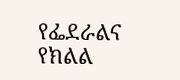የፌደራልና የክልል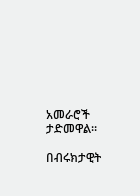አመራሮች ታድመዋል።

በብሩክታዊት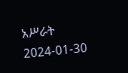አሥራት
2024-01-30